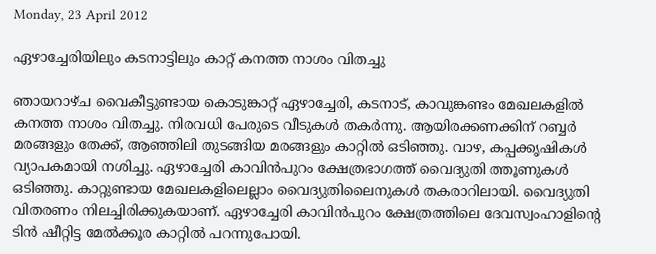Monday, 23 April 2012

ഏഴാച്ചേരിയിലും കടനാട്ടിലും കാറ്റ് കനത്ത നാശം വിതച്ചു

ഞായറാഴ്ച വൈകീട്ടുണ്ടായ കൊടുങ്കാറ്റ് ഏഴാച്ചേരി, കടനാട്, കാവുങ്കണ്ടം മേഖലകളില്‍ കനത്ത നാശം വിതച്ചു. നിരവധി പേരുടെ വീടുകള്‍ തകര്‍ന്നു. ആയിരക്കണക്കിന് റബ്ബര്‍ മരങ്ങളും തേക്ക്, ആഞ്ഞിലി തുടങ്ങിയ മരങ്ങളും കാറ്റില്‍ ഒടിഞ്ഞു. വാഴ, കപ്പക്കൃഷികള്‍ വ്യാപകമായി നശിച്ചു. ഏഴാച്ചേരി കാവിന്‍പുറം ക്ഷേത്രഭാഗത്ത് വൈദ്യുതി ത്തൂണുകള്‍ ഒടിഞ്ഞു. കാറ്റുണ്ടായ മേഖലകളിലെല്ലാം വൈദ്യുതിലൈനുകള്‍ തകരാറിലായി. വൈദ്യുതി വിതരണം നിലച്ചിരിക്കുകയാണ്. ഏഴാച്ചേരി കാവിന്‍പുറം ക്ഷേത്രത്തിലെ ദേവസ്വംഹാളിന്റെ ടിന്‍ ഷീറ്റിട്ട മേല്‍ക്കൂര കാറ്റില്‍ പറന്നുപോയി.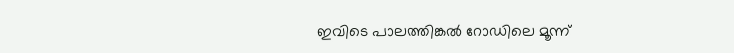ഇവിടെ പാലത്തിങ്കല്‍ റോഡിലെ മൂന്ന്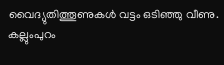വൈദ്യുതിത്തൂണുകള്‍ വട്ടം ഒടിഞ്ഞു വീണു. കല്ലുംപുറം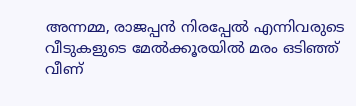അന്നമ്മ, രാജപ്പന്‍ നിരപ്പേല്‍ എന്നിവരുടെ വീടുകളുടെ മേല്‍ക്കൂരയില്‍ മരം ഒടിഞ്ഞ് വീണ്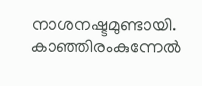നാശനഷ്ടമുണ്ടായി. കാഞ്ഞിരംകുന്നേല്‍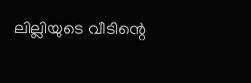ലില്ലിയുടെ വീടിന്റെ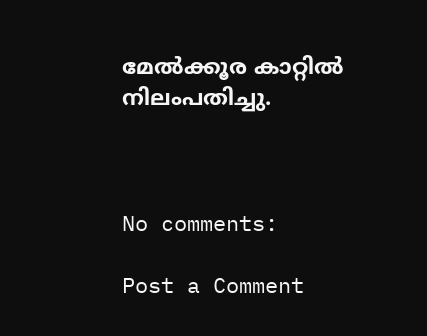മേല്‍ക്കൂര കാറ്റില്‍ നിലംപതിച്ചു.



No comments:

Post a Comment